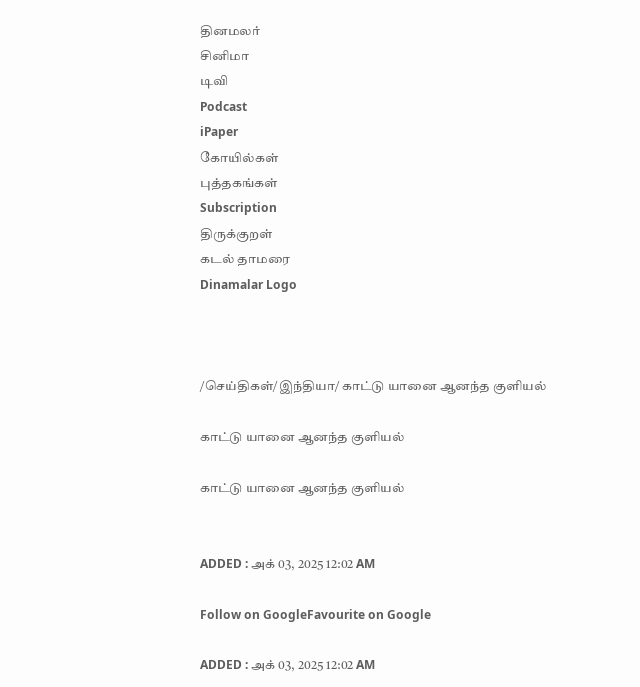தினமலர்
சினிமா
டிவி
Podcast
iPaper
கோயில்கள்
புத்தகங்கள்
Subscription
திருக்குறள்
கடல் தாமரை
Dinamalar Logo



/செய்திகள்/இந்தியா/ காட்டு யானை ஆனந்த குளியல்

காட்டு யானை ஆனந்த குளியல்

காட்டு யானை ஆனந்த குளியல்


ADDED : அக் 03, 2025 12:02 AM

Follow on GoogleFavourite on Google

ADDED : அக் 03, 2025 12:02 AM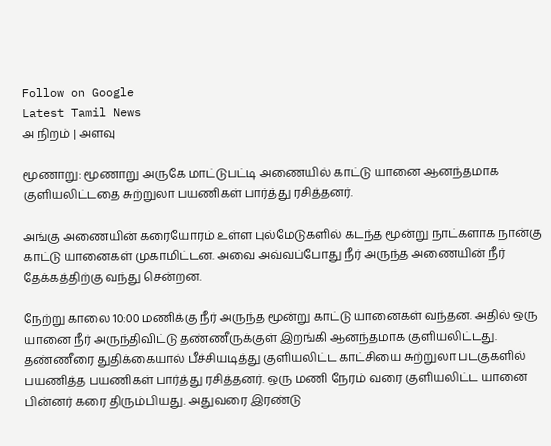Follow on Google
Latest Tamil News
அ நிறம் | அளவு

மூணாறு: மூணாறு அருகே மாட்டுபட்டி அணையில் காட்டு யானை ஆனந்தமாக குளியலிட்டதை சுற்றுலா பயணிகள் பார்த்து ரசித்தனர்.

அங்கு அணையின் கரையோரம் உள்ள புல்மேடுகளில் கடந்த மூன்று நாட்களாக நான்கு காட்டு யானைகள் முகாமிட்டன. அவை அவ்வப்போது நீர் அருந்த அணையின் நீர் தேக்கத்திற்கு வந்து சென்றன.

நேற்று காலை 10:00 மணிக்கு நீர் அருந்த மூன்று காட்டு யானைகள் வந்தன. அதில் ஒரு யானை நீர் அருந்திவிட்டு தண்ணீருக்குள் இறங்கி ஆனந்தமாக குளியலிட்டது. தண்ணீரை துதிக்கையால் பீச்சியடித்து குளியலிட்ட காட்சியை சுற்றுலா படகுகளில் பயணித்த பயணிகள் பார்த்து ரசித்தனர். ஒரு மணி நேரம் வரை குளியலிட்ட யானை பின்னர் கரை திரும்பியது. அதுவரை இரண்டு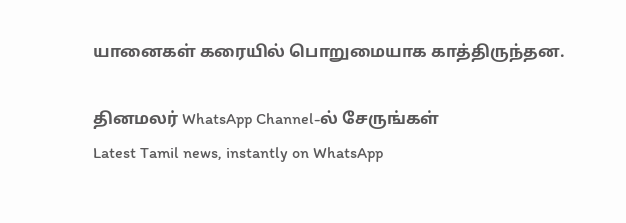யானைகள் கரையில் பொறுமையாக காத்திருந்தன.

தினமலர் WhatsApp Channel-ல் சேருங்கள்
Latest Tamil news, instantly on WhatsApp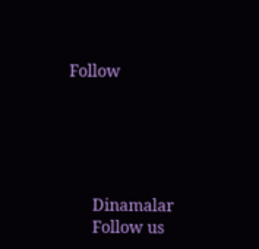Follow





      Dinamalar
      Follow us